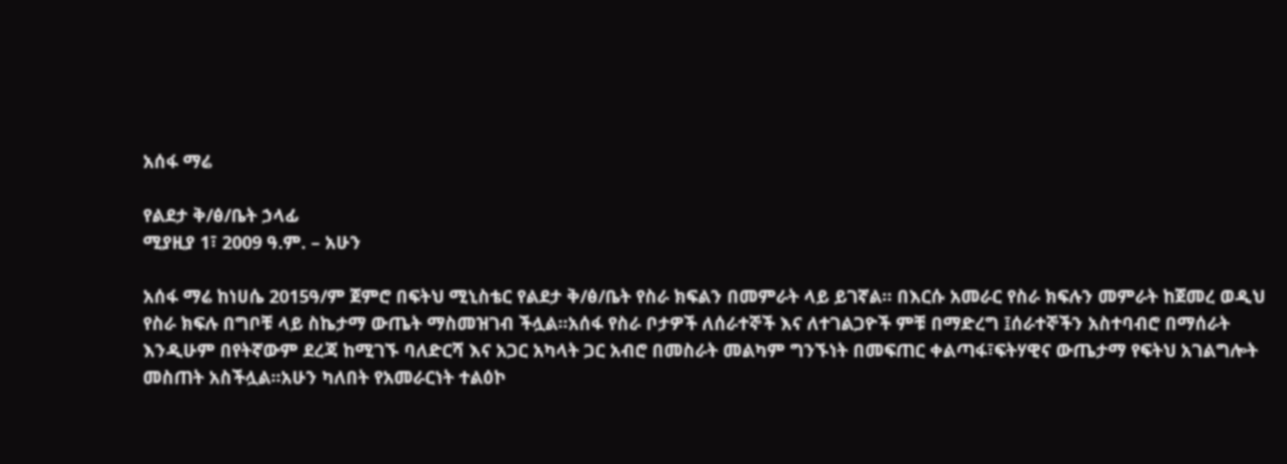አሰፋ ማሬ

የልደታ ቅ/ፅ/ቤት ኃላፊ
ሚያዚያ 1፣ 2009 ዓ.ም. – አሁን

አሰፋ ማሬ ከነሀሴ 2015ዓ/ም ጀምሮ በፍትህ ሚኒስቴር የልደታ ቅ/ፅ/ቤት የስራ ክፍልን በመምራት ላይ ይገኛል። በእርሱ አመራር የስራ ክፍሉን መምራት ከጀመረ ወዲህ የስራ ክፍሉ በግቦቹ ላይ ስኬታማ ውጤት ማስመዝገብ ችሏል፡፡አሰፋ የስራ ቦታዎች ለሰራተኞች እና ለተገልጋዮች ምቹ በማድረግ ፤ሰራተኞችን አስተባብሮ በማሰራት እንዲሁም በየትኛውም ደረጃ ከሚገኙ ባለድርሻ እና አጋር አካላት ጋር አብሮ በመስራት መልካም ግንኙነት በመፍጠር ቀልጣፋ፣ፍትሃዊና ውጤታማ የፍትህ አገልግሎት መስጠት አስችሏል፡፡አሁን ካለበት የአመራርነት ተልዕኮ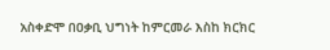አስቀድሞ በዐቃቢ ህግነት ከምርመራ እስከ ክርክር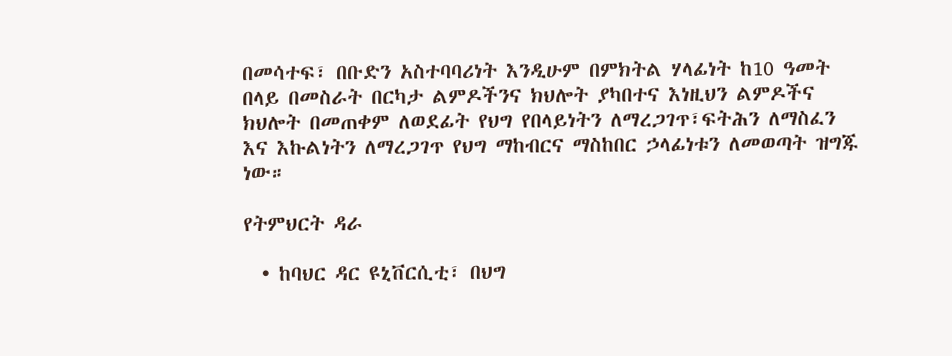በመሳተፍ፣ በቡድን አስተባባሪነት እንዲሁም በምክትል ሃላፊነት ከ10 ዓመት በላይ በመስራት በርካታ ልምዶችንና ክህሎት ያካበተና እነዚህን ልምዶችና ክህሎት በመጠቀም ለወደፊት የህግ የበላይነትን ለማረጋገጥ፣ፍትሕን ለማስፈን እና እኩልነትን ለማረጋገጥ የህግ ማከብርና ማስከበር ኃላፊነቱን ለመወጣት ዝግጁ ነው።

የትምህርት ዳራ

  • ከባህር ዳር ዩኒቨርሲቲ፣ በህግ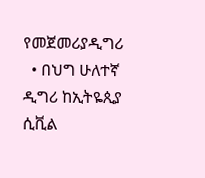የመጀመሪያዲግሪ
  • በህግ ሁለተኛ ዲግሪ ከኢትዬጲያ ሲቪል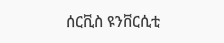ሰርቪስ ዩንቨርሲቲ